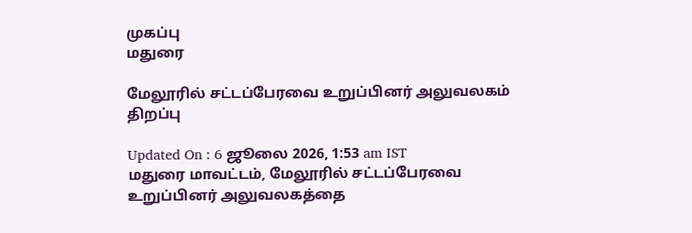முகப்பு
மதுரை

மேலூரில் சட்டப்பேரவை உறுப்பினர் அலுவலகம் திறப்பு

Updated On : 6 ஜூலை 2026, 1:53 am IST
மதுரை மாவட்டம், மேலூரில் சட்டப்பேரவை உறுப்பினர் அலுவலகத்தை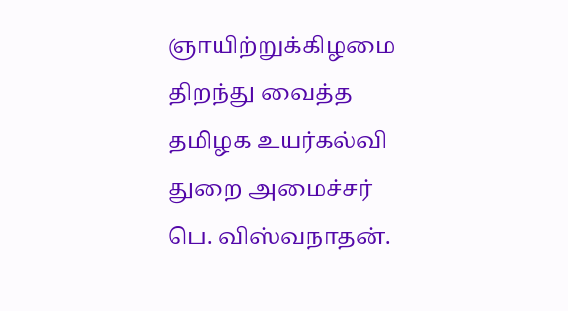ஞாயிற்றுக்கிழமை திறந்து வைத்த தமிழக உயர்கல்வி துறை அமைச்சர் பெ. விஸ்வநாதன்.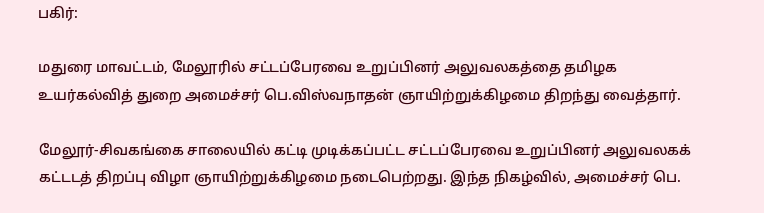பகிர்:

மதுரை மாவட்டம், மேலூரில் சட்டப்பேரவை உறுப்பினர் அலுவலகத்தை தமிழக உயர்கல்வித் துறை அமைச்சர் பெ.விஸ்வநாதன் ஞாயிற்றுக்கிழமை திறந்து வைத்தார்.

மேலூர்-சிவகங்கை சாலையில் கட்டி முடிக்கப்பட்ட சட்டப்பேரவை உறுப்பினர் அலுவலகக் கட்டடத் திறப்பு விழா ஞாயிற்றுக்கிழமை நடைபெற்றது. இந்த நிகழ்வில், அமைச்சர் பெ.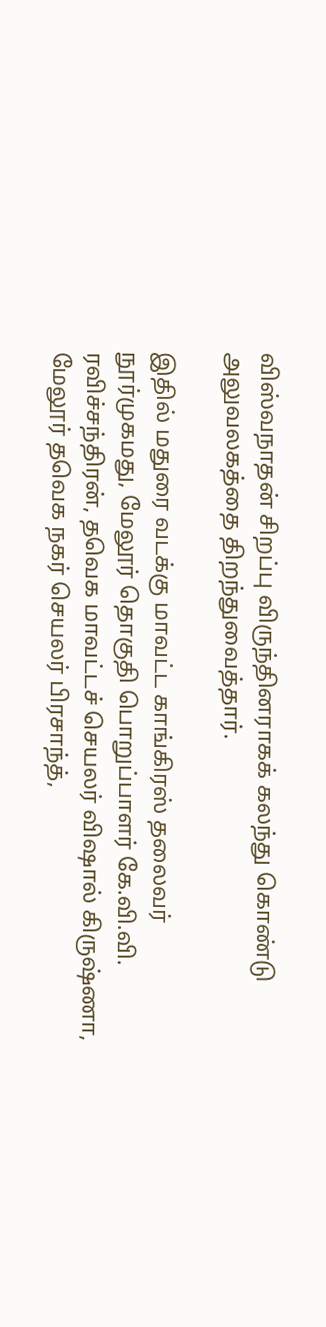விஸ்வநாதன் சிறப்பு விருந்தினராகக் கலந்து கொண்டு அலுவலகத்தை திறந்துவைத்தார்.

இதில் மதுரை வடக்கு மாவட்ட காங்கிரஸ் தலைவர் நூர்முகமது, மேலூர் தொகுதி பொறுப்பாளர் கே.வி.வி. ரவிச்சந்திரன், தவெக மாவட்டச் செயலர் விஷால் கிருஷ்ணா, மேலூர் தவெக நகர் செயலர் பிரசாந்த்,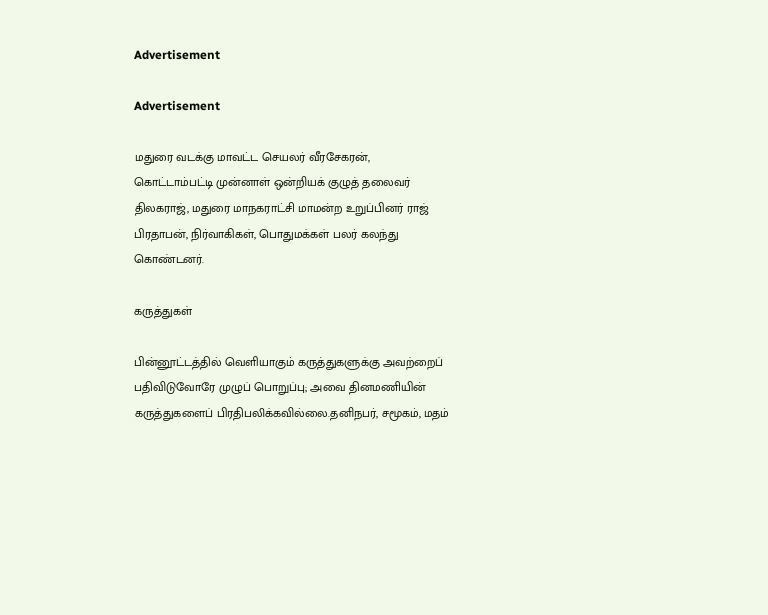Advertisement

Advertisement

மதுரை வடக்கு மாவட்ட செயலர் வீரசேகரன், கொட்டாம்பட்டி முன்னாள் ஒன்றியக் குழுத் தலைவர் திலகராஜ், மதுரை மாநகராட்சி மாமன்ற உறுப்பினர் ராஜ் பிரதாபன், நிர்வாகிகள், பொதுமக்கள் பலர் கலந்து கொண்டனர்.

கருத்துகள்

பின்னூட்டத்தில் வெளியாகும் கருத்துகளுக்கு அவற்றைப் பதிவிடுவோரே முழுப் பொறுப்பு; அவை தினமணியின் கருத்துகளைப் பிரதிபலிக்கவில்லை.தனிநபர், சமூகம், மதம்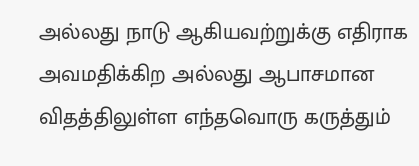அல்லது நாடு ஆகியவற்றுக்கு எதிராக அவமதிக்கிற அல்லது ஆபாசமான விதத்திலுள்ள எந்தவொரு கருத்தும்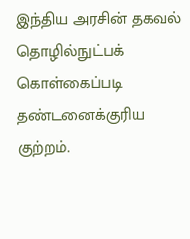இந்திய அரசின் தகவல் தொழில்நுட்பக் கொள்கைப்படி தண்டனைக்குரிய குற்றம்.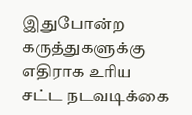இதுபோன்ற கருத்துகளுக்கு எதிராக உரிய சட்ட நடவடிக்கை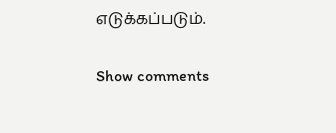எடுக்கப்படும்.

Show comments